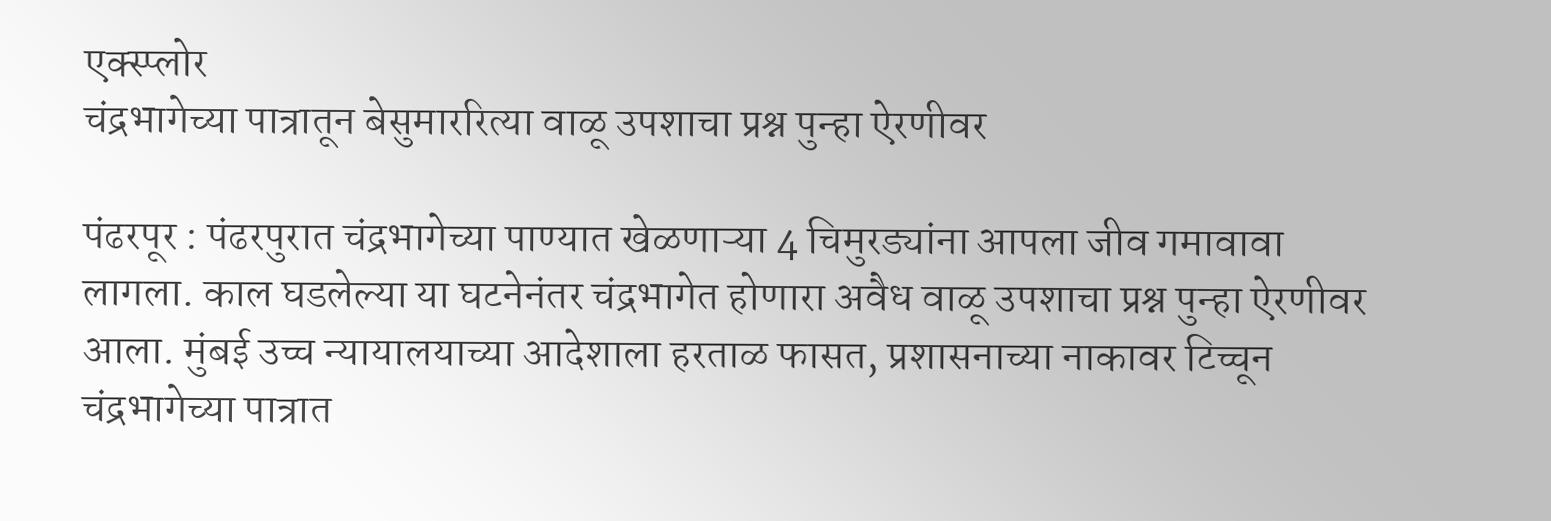एक्स्प्लोर
चंद्रभागेच्या पात्रातून बेसुमाररित्या वाळू उपशाचा प्रश्न पुन्हा ऐरणीवर

पंढरपूर : पंढरपुरात चंद्रभागेच्या पाण्यात खेळणाऱ्या 4 चिमुरड्यांना आपला जीव गमावावा लागला. काल घडलेल्या या घटनेनंतर चंद्रभागेत होणारा अवैध वाळू उपशाचा प्रश्न पुन्हा ऐरणीवर आला. मुंबई उच्च न्यायालयाच्या आदेशाला हरताळ फासत, प्रशासनाच्या नाकावर टिच्चून चंद्रभागेच्या पात्रात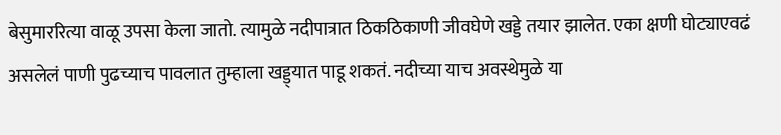बेसुमाररित्या वाळू उपसा केला जातो. त्यामुळे नदीपात्रात ठिकठिकाणी जीवघेणे खड्डे तयार झालेत. एका क्षणी घोट्याएवढं असलेलं पाणी पुढच्याच पावलात तुम्हाला खड्ड्यात पाडू शकतं. नदीच्या याच अवस्थेमुळे या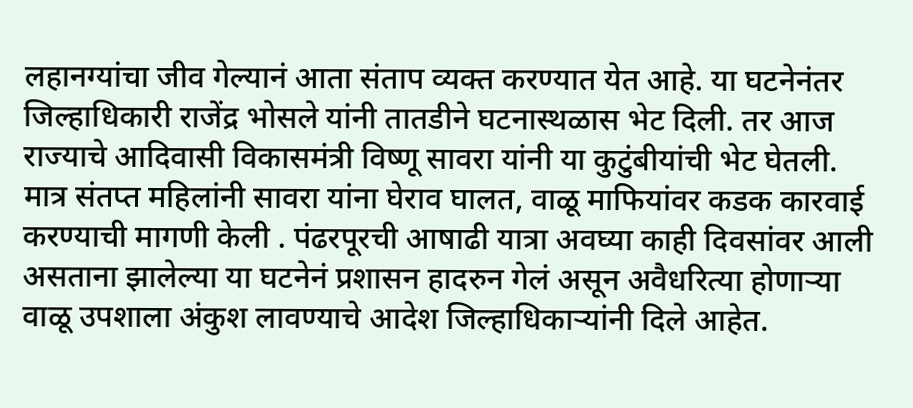लहानग्यांचा जीव गेल्यानं आता संताप व्यक्त करण्यात येत आहे. या घटनेनंतर जिल्हाधिकारी राजेंद्र भोसले यांनी तातडीने घटनास्थळास भेट दिली. तर आज राज्याचे आदिवासी विकासमंत्री विष्णू सावरा यांनी या कुटुंबीयांची भेट घेतली. मात्र संतप्त महिलांनी सावरा यांना घेराव घालत, वाळू माफियांवर कडक कारवाई करण्याची मागणी केली . पंढरपूरची आषाढी यात्रा अवघ्या काही दिवसांवर आली असताना झालेल्या या घटनेनं प्रशासन हादरुन गेलं असून अवैधरित्या होणाऱ्या वाळू उपशाला अंकुश लावण्याचे आदेश जिल्हाधिकाऱ्यांनी दिले आहेत.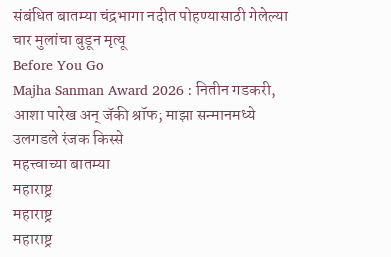संबंधित बातम्या चंद्रभागा नदीत पोहण्यासाठी गेलेल्या चार मुलांचा बुडून मृत्यू
Before You Go
Majha Sanman Award 2026 : नितीन गडकरी, आशा पारेख अन् जॅकी श्रॉफ; माझा सन्मानमध्ये उलगडले रंजक किस्से
महत्त्वाच्या बातम्या
महाराष्ट्र
महाराष्ट्र
महाराष्ट्र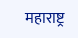महाराष्ट्र